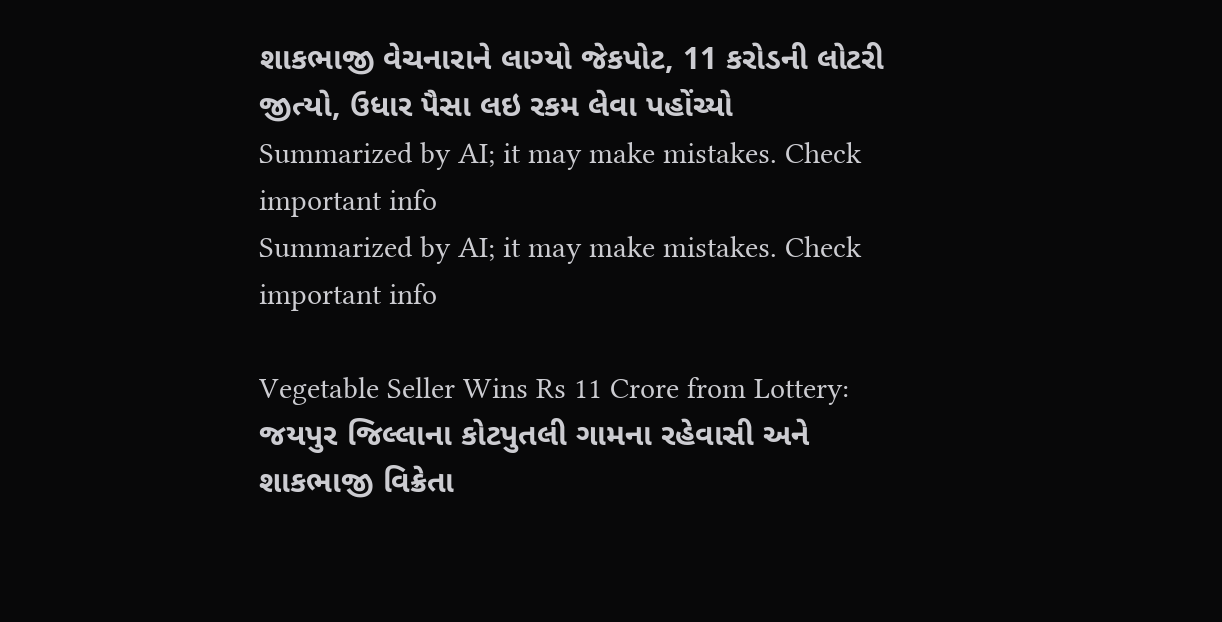શાકભાજી વેચનારાને લાગ્યો જેકપોટ, 11 કરોડની લોટરી જીત્યો, ઉધાર પૈસા લઇ રકમ લેવા પહોંચ્યો
Summarized by AI; it may make mistakes. Check important info
Summarized by AI; it may make mistakes. Check important info

Vegetable Seller Wins Rs 11 Crore from Lottery: જયપુર જિલ્લાના કોટપુતલી ગામના રહેવાસી અને શાકભાજી વિક્રેતા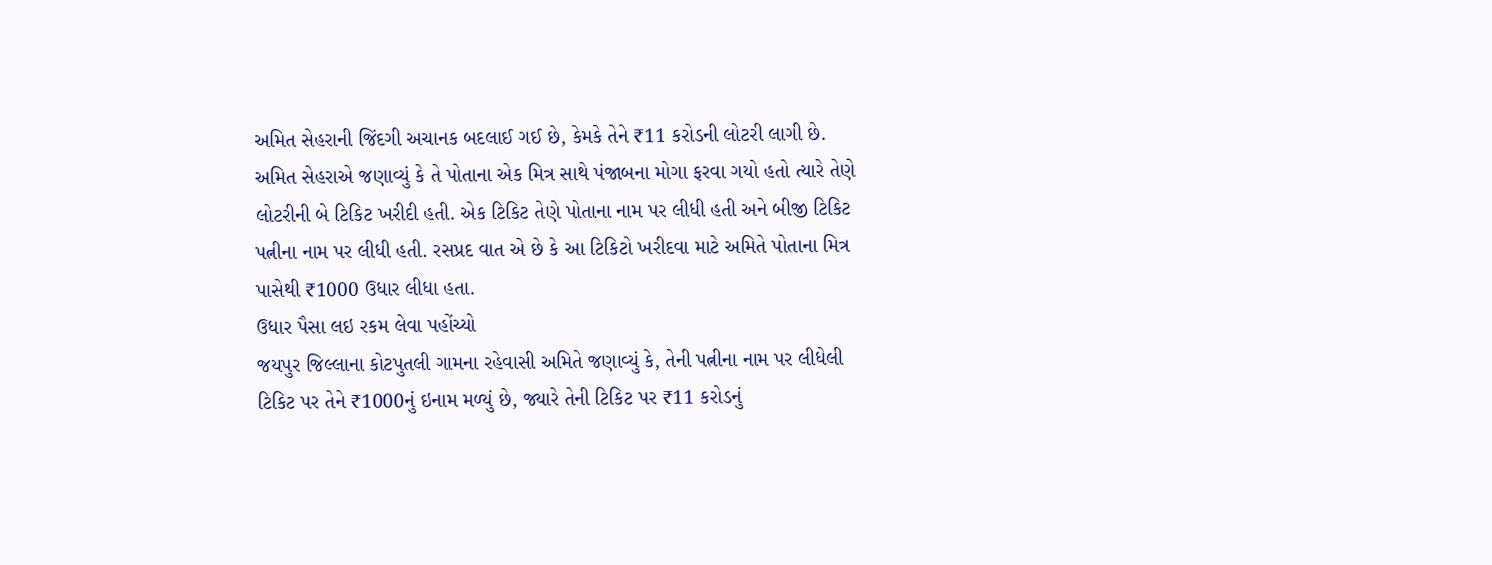અમિત સેહરાની જિંદગી અચાનક બદલાઈ ગઈ છે, કેમકે તેને ₹11 કરોડની લોટરી લાગી છે. અમિત સેહરાએ જણાવ્યું કે તે પોતાના એક મિત્ર સાથે પંજાબના મોગા ફરવા ગયો હતો ત્યારે તેણે લોટરીની બે ટિકિટ ખરીદી હતી. એક ટિકિટ તેણે પોતાના નામ પર લીધી હતી અને બીજી ટિકિટ પત્નીના નામ પર લીધી હતી. રસપ્રદ વાત એ છે કે આ ટિકિટો ખરીદવા માટે અમિતે પોતાના મિત્ર પાસેથી ₹1000 ઉધાર લીધા હતા.
ઉધાર પૈસા લઇ રકમ લેવા પહોંચ્યો
જયપુર જિલ્લાના કોટપુતલી ગામના રહેવાસી અમિતે જણાવ્યું કે, તેની પત્નીના નામ પર લીધેલી ટિકિટ પર તેને ₹1000નું ઇનામ મળ્યું છે, જ્યારે તેની ટિકિટ પર ₹11 કરોડનું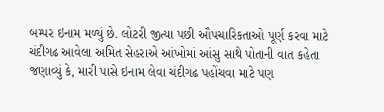બમ્પર ઇનામ મળ્યું છે. લોટરી જીત્યા પછી ઔપચારિકતાઓ પૂર્ણ કરવા માટે ચંદીગઢ આવેલા અમિત સેહરાએ આંખોમાં આંસુ સાથે પોતાની વાત કહેતા જણાવ્યું કે, મારી પાસે ઇનામ લેવા ચંદીગઢ પહોંચવા માટે પણ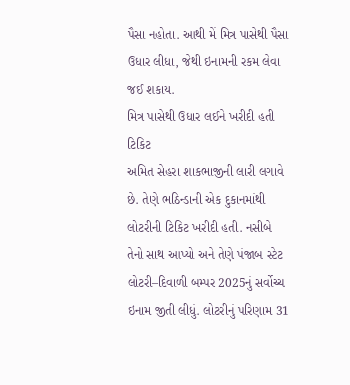પૈસા નહોતા. આથી મેં મિત્ર પાસેથી પૈસા ઉધાર લીધા, જેથી ઇનામની રકમ લેવા જઈ શકાય.
મિત્ર પાસેથી ઉધાર લઈને ખરીદી હતી ટિકિટ
અમિત સેહરા શાકભાજીની લારી લગાવે છે. તેણે ભઠિન્ડાની એક દુકાનમાંથી લોટરીની ટિકિટ ખરીદી હતી. નસીબે તેનો સાથ આપ્યો અને તેણે પંજાબ સ્ટેટ લોટરી–દિવાળી બમ્પર 2025નું સર્વોચ્ચ ઇનામ જીતી લીધું. લોટરીનું પરિણામ 31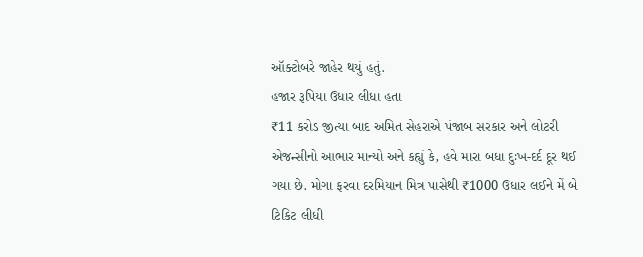ઑક્ટોબરે જાહેર થયું હતું.
હજાર રૂપિયા ઉધાર લીધા હતા
₹11 કરોડ જીત્યા બાદ અમિત સેહરાએ પંજાબ સરકાર અને લોટરી એજન્સીનો આભાર માન્યો અને કહ્યું કે, હવે મારા બધા દુઃખ-દર્દ દૂર થઈ ગયા છે. મોગા ફરવા દરમિયાન મિત્ર પાસેથી ₹1000 ઉધાર લઈને મેં બે ટિકિટ લીધી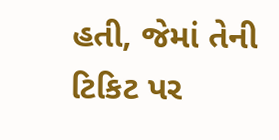હતી, જેમાં તેની ટિકિટ પર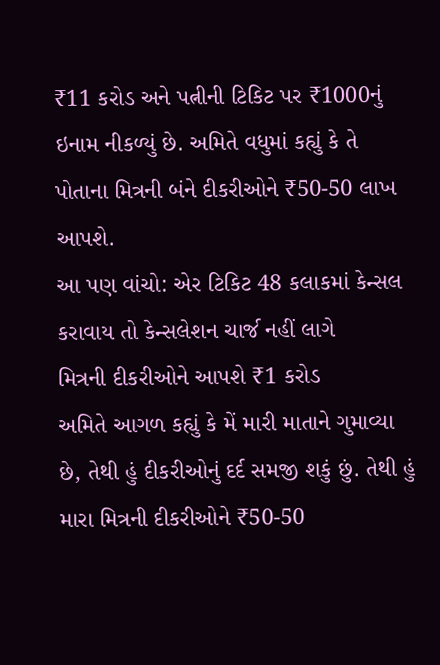₹11 કરોડ અને પત્નીની ટિકિટ પર ₹1000નું ઇનામ નીકળ્યું છે. અમિતે વધુમાં કહ્યું કે તે પોતાના મિત્રની બંને દીકરીઓને ₹50-50 લાખ આપશે.
આ પણ વાંચો: એર ટિકિટ 48 કલાકમાં કેન્સલ કરાવાય તો કેન્સલેશન ચાર્જ નહીં લાગે
મિત્રની દીકરીઓને આપશે ₹1 કરોડ
અમિતે આગળ કહ્યું કે મેં મારી માતાને ગુમાવ્યા છે, તેથી હું દીકરીઓનું દર્દ સમજી શકું છું. તેથી હું મારા મિત્રની દીકરીઓને ₹50-50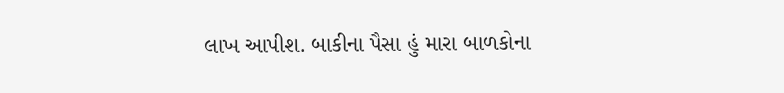લાખ આપીશ. બાકીના પૈસા હું મારા બાળકોના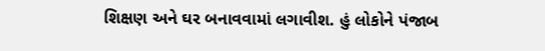શિક્ષણ અને ઘર બનાવવામાં લગાવીશ. હું લોકોને પંજાબ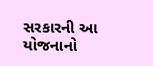સરકારની આ યોજનાનો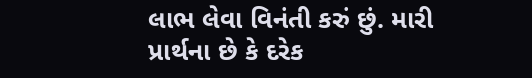લાભ લેવા વિનંતી કરું છું. મારી પ્રાર્થના છે કે દરેક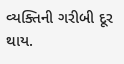વ્યક્તિની ગરીબી દૂર થાય.